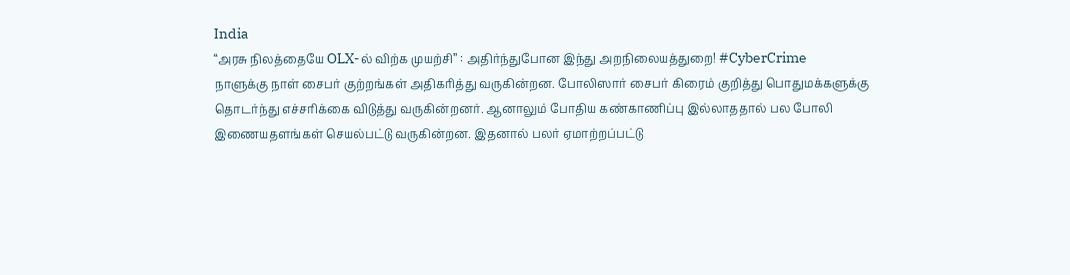India
“அரசு நிலத்தையே OLX-ல் விற்க முயற்சி” : அதிர்ந்துபோன இந்து அறநிலையத்துறை! #CyberCrime
நாளுக்கு நாள் சைபர் குற்றங்கள் அதிகரித்து வருகின்றன. போலிஸார் சைபர் கிரைம் குறித்து பொதுமக்களுக்கு தொடர்ந்து எச்சரிக்கை விடுத்து வருகின்றனர். ஆனாலும் போதிய கண்காணிப்பு இல்லாததால் பல போலி இணையதளங்கள் செயல்பட்டு வருகின்றன. இதனால் பலர் ஏமாற்றப்பட்டு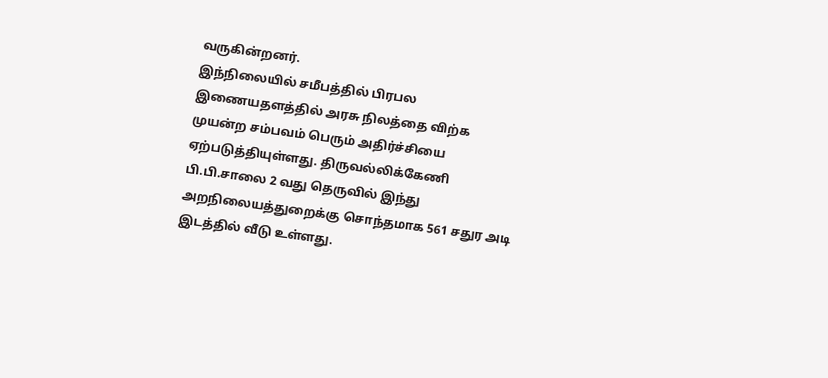வருகின்றனர்.
இந்நிலையில் சமீபத்தில் பிரபல இணையதளத்தில் அரசு நிலத்தை விற்க முயன்ற சம்பவம் பெரும் அதிர்ச்சியை ஏற்படுத்தியுள்ளது. திருவல்லிக்கேணி பி.பி.சாலை 2 வது தெருவில் இந்து அறநிலையத்துறைக்கு சொந்தமாக 561 சதுர அடி இடத்தில் வீடு உள்ளது.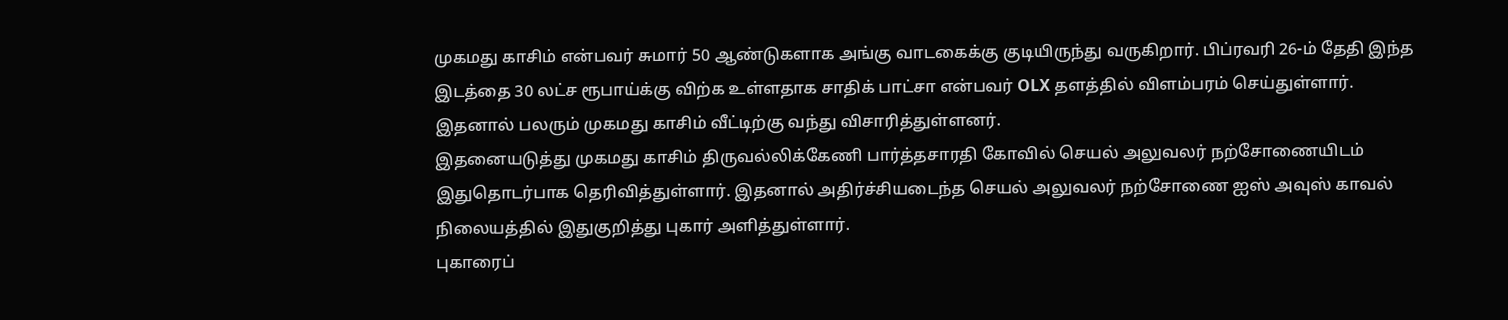முகமது காசிம் என்பவர் சுமார் 50 ஆண்டுகளாக அங்கு வாடகைக்கு குடியிருந்து வருகிறார். பிப்ரவரி 26-ம் தேதி இந்த இடத்தை 30 லட்ச ரூபாய்க்கு விற்க உள்ளதாக சாதிக் பாட்சா என்பவர் OLX தளத்தில் விளம்பரம் செய்துள்ளார். இதனால் பலரும் முகமது காசிம் வீட்டிற்கு வந்து விசாரித்துள்ளனர்.
இதனையடுத்து முகமது காசிம் திருவல்லிக்கேணி பார்த்தசாரதி கோவில் செயல் அலுவலர் நற்சோணையிடம் இதுதொடர்பாக தெரிவித்துள்ளார். இதனால் அதிர்ச்சியடைந்த செயல் அலுவலர் நற்சோணை ஐஸ் அவுஸ் காவல் நிலையத்தில் இதுகுறித்து புகார் அளித்துள்ளார்.
புகாரைப்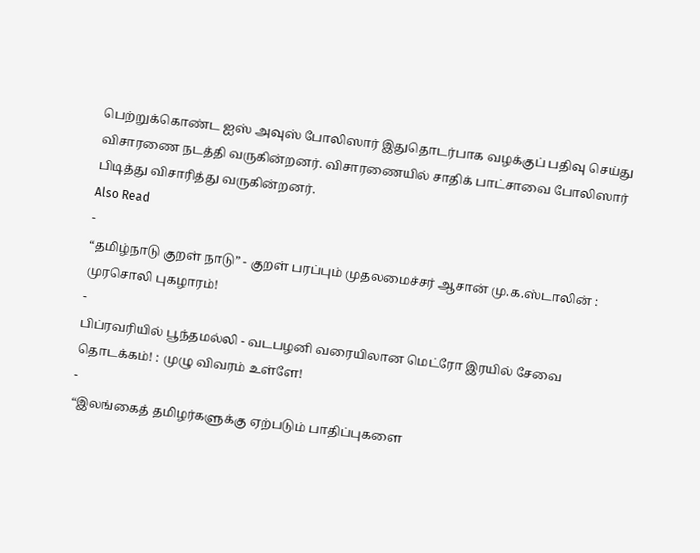பெற்றுக்கொண்ட ஐஸ் அவுஸ் போலிஸார் இதுதொடர்பாக வழக்குப் பதிவு செய்து விசாரணை நடத்தி வருகின்றனர். விசாரணையில் சாதிக் பாட்சாவை போலிஸார் பிடித்து விசாரித்து வருகின்றனர்.
Also Read
-
“தமிழ்நாடு குறள் நாடு” - குறள் பரப்பும் முதலமைச்சர் ஆசான் மு.க.ஸ்டாலின் : முரசொலி புகழாரம்!
-
பிப்ரவரியில் பூந்தமல்லி - வடபழனி வரையிலான மெட்ரோ இரயில் சேவை தொடக்கம்! : முழு விவரம் உள்ளே!
-
“இலங்கைத் தமிழர்களுக்கு ஏற்படும் பாதிப்புகளை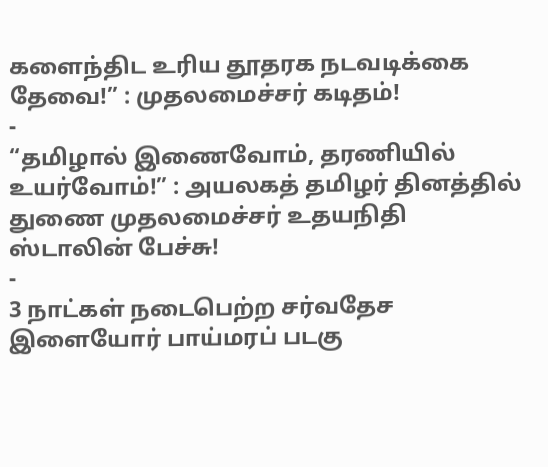களைந்திட உரிய தூதரக நடவடிக்கை தேவை!” : முதலமைச்சர் கடிதம்!
-
“தமிழால் இணைவோம், தரணியில் உயர்வோம்!” : அயலகத் தமிழர் தினத்தில் துணை முதலமைச்சர் உதயநிதி ஸ்டாலின் பேச்சு!
-
3 நாட்கள் நடைபெற்ற சர்வதேச இளையோர் பாய்மரப் படகு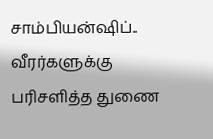சாம்பியன்ஷிப்.. வீரர்களுக்கு பரிசளித்த துணை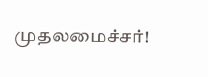முதலமைச்சர்!